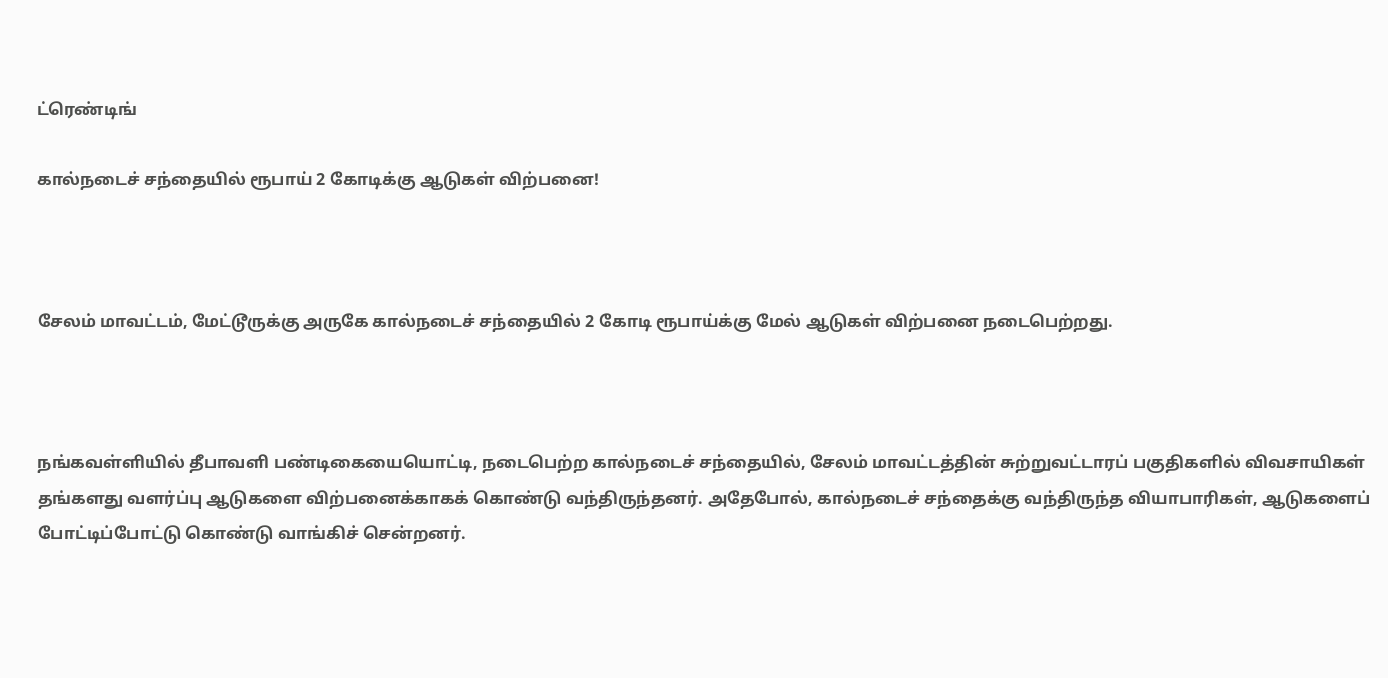ட்ரெண்டிங்

கால்நடைச் சந்தையில் ரூபாய் 2 கோடிக்கு ஆடுகள் விற்பனை!



சேலம் மாவட்டம், மேட்டூருக்கு அருகே கால்நடைச் சந்தையில் 2 கோடி ரூபாய்க்கு மேல் ஆடுகள் விற்பனை நடைபெற்றது.



நங்கவள்ளியில் தீபாவளி பண்டிகையையொட்டி, நடைபெற்ற கால்நடைச் சந்தையில், சேலம் மாவட்டத்தின் சுற்றுவட்டாரப் பகுதிகளில் விவசாயிகள் தங்களது வளர்ப்பு ஆடுகளை விற்பனைக்காகக் கொண்டு வந்திருந்தனர். அதேபோல், கால்நடைச் சந்தைக்கு வந்திருந்த வியாபாரிகள், ஆடுகளைப் போட்டிப்போட்டு கொண்டு வாங்கிச் சென்றனர்.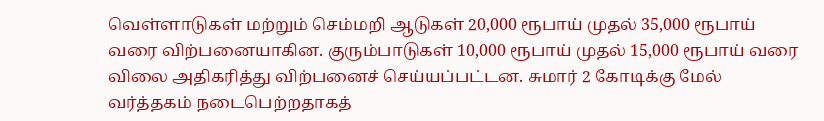வெள்ளாடுகள் மற்றும் செம்மறி ஆடுகள் 20,000 ரூபாய் முதல் 35,000 ரூபாய் வரை விற்பனையாகின. குரும்பாடுகள் 10,000 ரூபாய் முதல் 15,000 ரூபாய் வரை விலை அதிகரித்து விற்பனைச் செய்யப்பட்டன. சுமார் 2 கோடிக்கு மேல் வர்த்தகம் நடைபெற்றதாகத்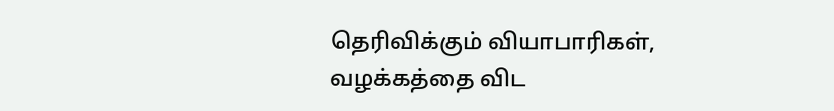தெரிவிக்கும் வியாபாரிகள், வழக்கத்தை விட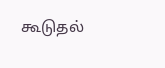கூடுதல்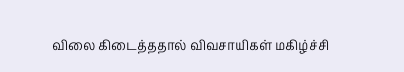விலை கிடைத்ததால் விவசாயிகள் மகிழ்ச்சி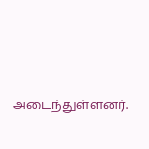அடைந்துள்ளனர்.